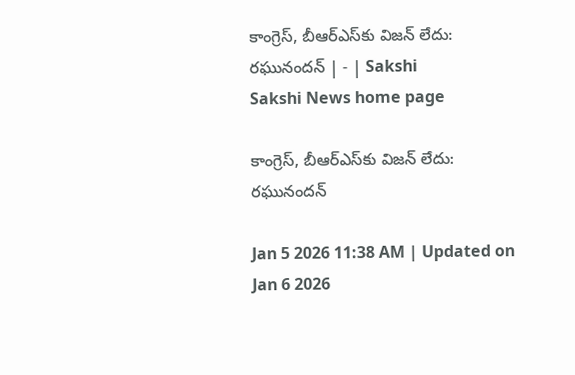కాంగ్రెస్‌, బీఆర్‌ఎస్‌కు విజన్‌ లేదు: రఘునందన్‌ | - | Sakshi
Sakshi News home page

కాంగ్రెస్‌, బీఆర్‌ఎస్‌కు విజన్‌ లేదు: రఘునందన్‌

Jan 5 2026 11:38 AM | Updated on Jan 6 2026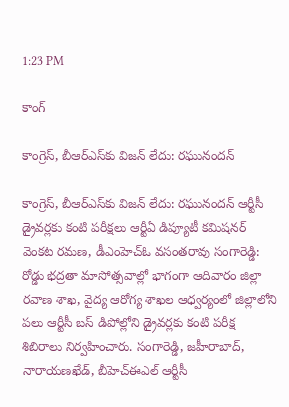1:23 PM

కాంగ్

కాంగ్రెస్‌, బీఆర్‌ఎస్‌కు విజన్‌ లేదు: రఘునందన్‌

కాంగ్రెస్‌, బీఆర్‌ఎస్‌కు విజన్‌ లేదు: రఘునందన్‌ ఆర్టీసీ డ్రైవర్లకు కంటి పరీక్షలు ఆర్టీఏ డిప్యూటీ కమిషనర్‌ వెంకట రమణ, డీఎంహెచ్‌ఓ వసంతరావు సంగారెడ్డి: రోడ్డు భద్రతా మాసోత్సవాల్లో భాగంగా ఆదివారం జిల్లా రవాణ శాఖ, వైద్య ఆరోగ్య శాఖల ఆధ్వర్యంలో జిల్లాలోని పలు ఆర్టీసీ బస్‌ డిపోల్లోని డ్రైవర్లకు కంటి పరీక్ష శిబిరాలు నిర్వహించారు. సంగారెడ్డి, జహీరాబాద్‌, నారాయణఖేడ్‌, బీహెచ్‌ఈఎల్‌ ఆర్టీసీ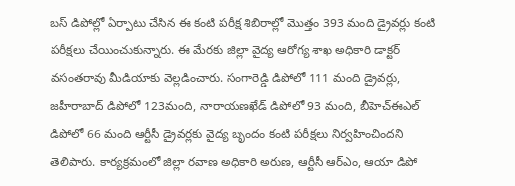బస్‌ డిపోల్లో ఏర్పాటు చేసిన ఈ కంటి పరీక్ష శిబిరాల్లో మొత్తం 393 మంది డ్రైవర్లు కంటి పరీక్షలు చేయించుకున్నారు. ఈ మేరకు జిల్లా వైద్య ఆరోగ్య శాఖ అధికారి డాక్టర్‌ వసంతరావు మీడియాకు వెల్లడించారు. సంగారెడ్డి డిపోలో 111 మంది డ్రైవర్లు, జహీరాబాద్‌ డిపోలో 123మంది, నారాయణఖేడ్‌ డిపోలో 93 మంది, బీహెచ్‌ఈఎల్‌ డిపోలో 66 మంది ఆర్టీసీ డ్రైవర్లకు వైద్య బృందం కంటి పరీక్షలు నిర్వహించిందని తెలిపారు. కార్యక్రమంలో జిల్లా రవాణ అధికారి అరుణ, ఆర్టీసీ ఆర్‌ఎం, ఆయా డిపో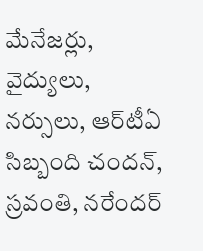మేనేజర్లు, వైద్యులు, నర్సులు, ఆర్‌టీఏ సిబ్బంది చందన్‌, స్రవంతి, నరేందర్‌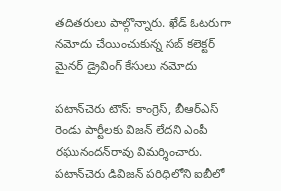తదితరులు పాల్గొన్నారు. ఖేడ్‌ ఓటరుగా నమోదు చేయించుకున్న సబ్‌ కలెక్టర్‌ మైనర్‌ డ్రైవింగ్‌ కేసులు నమోదు

పటాన్‌చెరు టౌన్‌: కాంగ్రెస్‌, బీఆర్‌ఎస్‌ రెండు పార్టీలకు విజన్‌ లేదని ఎంపీ రఘునందన్‌రావు విమర్శించారు. పటాన్‌చెరు డివిజన్‌ పరిధిలోని ఐబీలో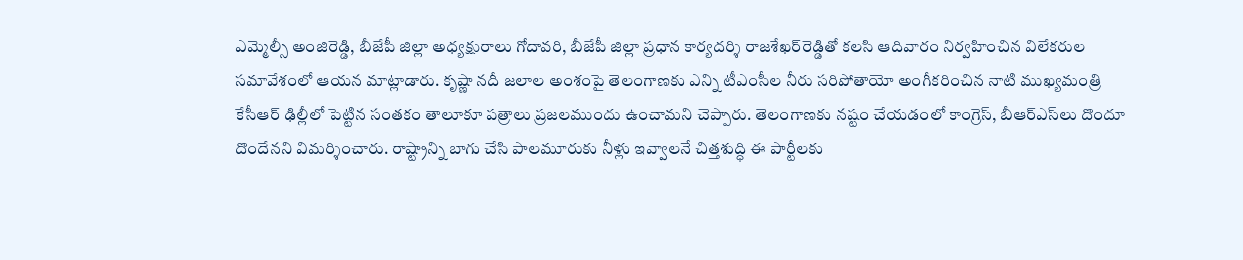ఎమ్మెల్సీ అంజిరెడ్డి, బీజేపీ జిల్లా అధ్యక్షురాలు గోదావరి, బీజేపీ జిల్లా ప్రధాన కార్యదర్శి రాజశేఖర్‌రెడ్డితో కలసి ఆదివారం నిర్వహించిన విలేకరుల సమావేశంలో ఆయన మాట్లాడారు. కృష్ణా నదీ జలాల అంశంపై తెలంగాణకు ఎన్ని టీఎంసీల నీరు సరిపోతాయో అంగీకరించిన నాటి ముఖ్యమంత్రి కేసీఆర్‌ ఢిల్లీలో పెట్టిన సంతకం తాలూకూ పత్రాలు ప్రజలముందు ఉంచామని చెప్పారు. తెలంగాణకు నష్టం చేయడంలో కాంగ్రెస్‌, బీఆర్‌ఎస్‌లు దొందూ దొందేనని విమర్శించారు. రాష్ట్రాన్ని బాగు చేసి పాలమూరుకు నీళ్లు ఇవ్వాలనే చిత్తశుద్ధి ఈ పార్టీలకు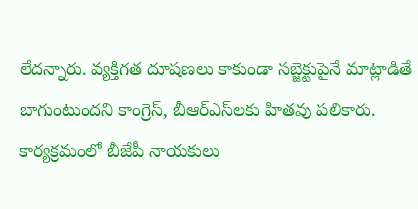లేదన్నారు. వ్యక్తిగత దూషణలు కాకుండా సబ్జెక్టుపైనే మాట్లాడితే బాగుంటుందని కాంగ్రెస్‌, బీఆర్‌ఎస్‌లకు హితవు పలికారు. కార్యక్రమంలో బీజేపీ నాయకులు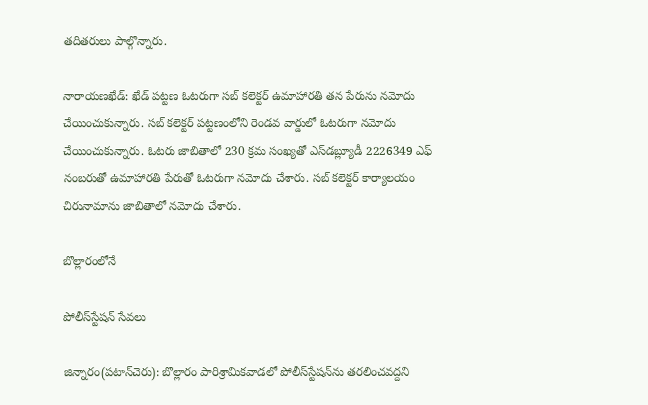తదితరులు పాల్గొన్నారు.

నారాయణఖేడ్‌: ఖేడ్‌ పట్టణ ఓటరుగా సబ్‌ కలెక్టర్‌ ఉమాహారతి తన పేరును నమోదు చేయించుకున్నారు. సబ్‌ కలెక్టర్‌ పట్టణంలోని రెండవ వార్డులో ఓటరుగా నమోదు చేయించుకున్నారు. ఓటరు జాబితాలో 230 క్రమ సంఖ్యతో ఎస్‌డబ్ల్యూడీ 2226349 ఎఫ్‌ నంబరుతో ఉమాహారతి పేరుతో ఓటరుగా నమోదు చేశారు. సబ్‌ కలెక్టర్‌ కార్యాలయం చిరునామాను జాబితాలో నమోదు చేశారు.

బొల్లారంలోనే

పోలీస్‌స్టేషన్‌ సేవలు

జిన్నారం(పటాన్‌చెరు): బొల్లారం పారిశ్రామికవాడలో పోలీస్‌స్టేషన్‌ను తరలించవద్దని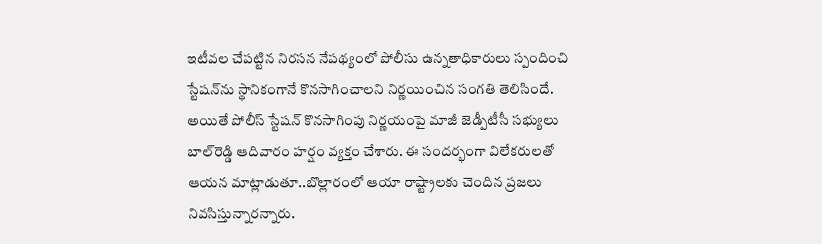ఇటీవల చేపట్టిన నిరసన నేపథ్యంలో పోలీసు ఉన్నతాధికారులు స్పందించి స్టేషన్‌ను స్థానికంగానే కొనసాగించాలని నిర్ణయించిన సంగతి తెలిసిందే. అయితే పోలీస్‌ స్టేషన్‌ కొనసాగింపు నిర్ణయంపై మాజీ జెడ్పీటీసీ సభ్యులు బాల్‌రెడ్డి ఆదివారం హర్షం వ్యక్తం చేశారు. ఈ సందర్భంగా విలేకరులతో ఆయన మాట్లాడుతూ..బొల్లారంలో ఆయా రాష్ట్రాలకు చెందిన ప్రజలు నివసిస్తున్నారన్నారు.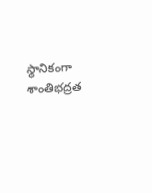స్థానికంగా శాంతిభద్రత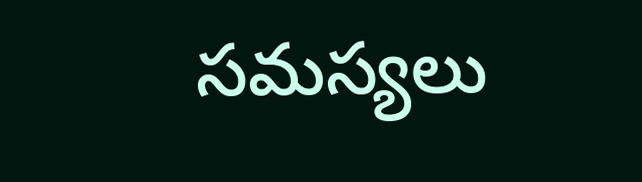సమస్యలు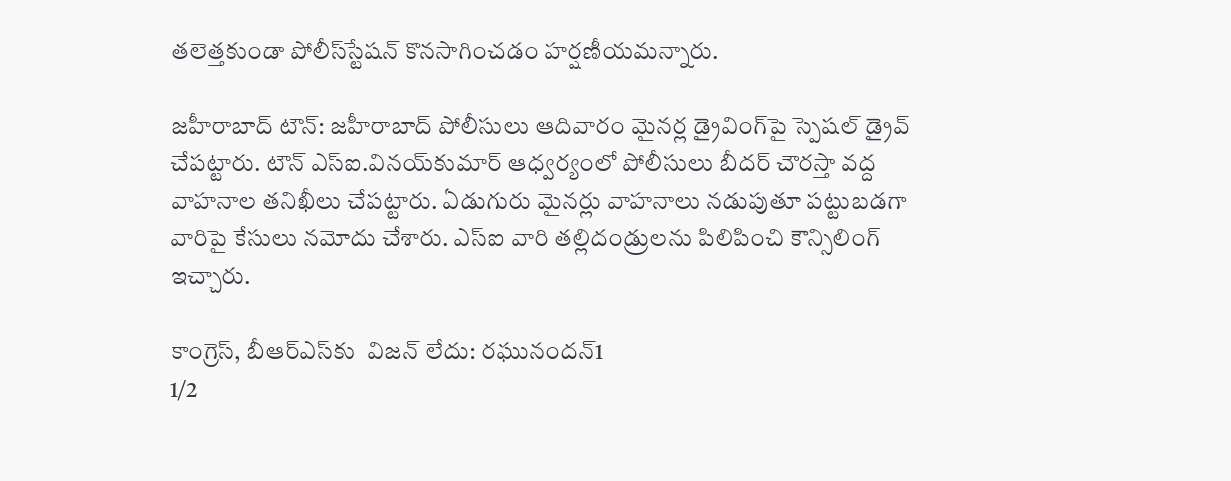తలెత్తకుండా పోలీస్‌స్టేషన్‌ కొనసాగించడం హర్షణీయమన్నారు.

జహీరాబాద్‌ టౌన్‌: జహీరాబాద్‌ పోలీసులు ఆదివారం మైనర్ల డ్రైవింగ్‌పై స్పెషల్‌ డ్రైవ్‌ చేపట్టారు. టౌన్‌ ఎస్‌ఐ.వినయ్‌కుమార్‌ ఆధ్వర్యంలో పోలీసులు బీదర్‌ చౌరస్తా వద్ద వాహనాల తనిఖీలు చేపట్టారు. ఏడుగురు మైనర్లు వాహనాలు నడుపుతూ పట్టుబడగా వారిపై కేసులు నమోదు చేశారు. ఎస్‌ఐ వారి తల్లిదండ్రులను పిలిపించి కౌన్సిలింగ్‌ ఇచ్చారు.

కాంగ్రెస్‌, బీఆర్‌ఎస్‌కు  విజన్‌ లేదు: రఘునందన్‌1
1/2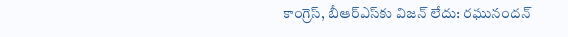కాంగ్రెస్‌, బీఆర్‌ఎస్‌కు విజన్‌ లేదు: రఘునందన్‌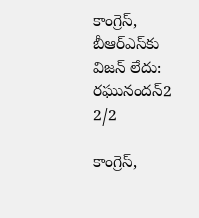కాంగ్రెస్‌, బీఆర్‌ఎస్‌కు  విజన్‌ లేదు: రఘునందన్‌2
2/2

కాంగ్రెస్‌,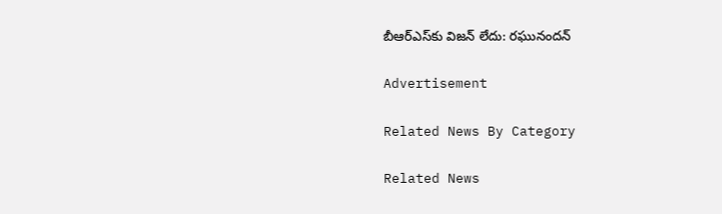బీఆర్‌ఎస్‌కు విజన్‌ లేదు: రఘునందన్‌

Advertisement

Related News By Category

Related News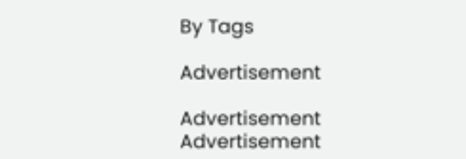By Tags

Advertisement

Advertisement
Advertisement